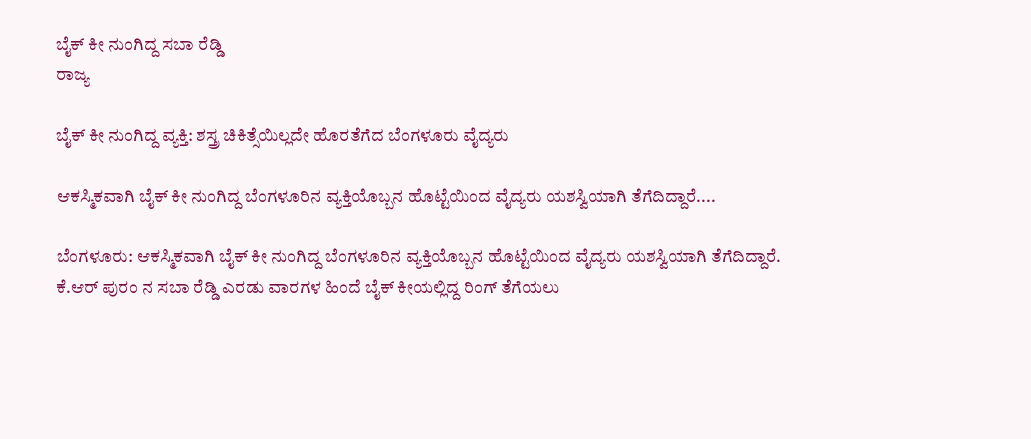ಬೈಕ್ ಕೀ ನುಂಗಿದ್ದ ಸಬಾ ರೆಡ್ಡಿ
ರಾಜ್ಯ

ಬೈಕ್ ಕೀ ನುಂಗಿದ್ದ ವ್ಯಕ್ತಿ: ಶಸ್ತ್ರ ಚಿಕಿತ್ಸೆಯಿಲ್ಲದೇ ಹೊರತೆಗೆದ ಬೆಂಗಳೂರು ವೈದ್ಯರು

ಆಕಸ್ಮಿಕವಾಗಿ ಬೈಕ್ ಕೀ ನುಂಗಿದ್ದ ಬೆಂಗಳೂರಿನ ವ್ಯಕ್ತಿಯೊಬ್ಬನ ಹೊಟ್ಟೆಯಿಂದ ವೈದ್ಯರು ಯಶಸ್ವಿಯಾಗಿ ತೆಗೆದಿದ್ದಾರೆ....

ಬೆಂಗಳೂರು: ಆಕಸ್ಮಿಕವಾಗಿ ಬೈಕ್ ಕೀ ನುಂಗಿದ್ದ ಬೆಂಗಳೂರಿನ ವ್ಯಕ್ತಿಯೊಬ್ಬನ ಹೊಟ್ಟೆಯಿಂದ ವೈದ್ಯರು ಯಶಸ್ವಿಯಾಗಿ ತೆಗೆದಿದ್ದಾರೆ.
ಕೆ.ಆರ್ ಪುರಂ ನ ಸಬಾ ರೆಡ್ಡಿ ಎರಡು ವಾರಗಳ ಹಿಂದೆ ಬೈಕ್ ಕೀಯಲ್ಲಿದ್ದ ರಿಂಗ್ ತೆಗೆಯಲು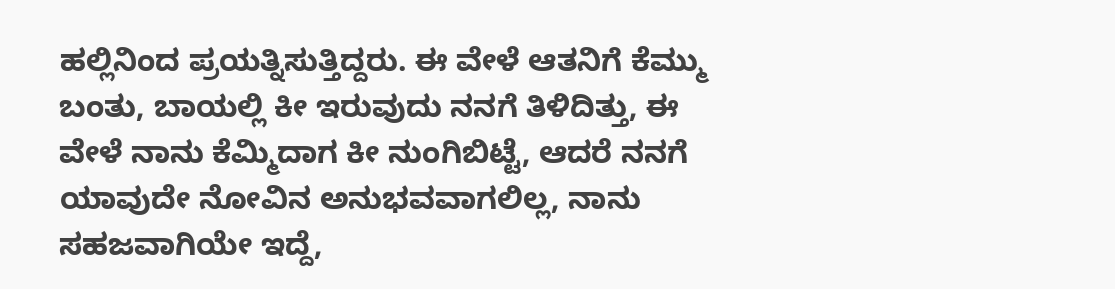ಹಲ್ಲಿನಿಂದ ಪ್ರಯತ್ನಿಸುತ್ತಿದ್ದರು. ಈ ವೇಳೆ ಆತನಿಗೆ ಕೆಮ್ಮು ಬಂತು, ಬಾಯಲ್ಲಿ ಕೀ ಇರುವುದು ನನಗೆ ತಿಳಿದಿತ್ತು, ಈ ವೇಳೆ ನಾನು ಕೆಮ್ಮಿದಾಗ ಕೀ ನುಂಗಿಬಿಟ್ಟೆ, ಆದರೆ ನನಗೆ ಯಾವುದೇ ನೋವಿನ ಅನುಭವವಾಗಲಿಲ್ಲ, ನಾನು ಸಹಜವಾಗಿಯೇ ಇದ್ದೆ,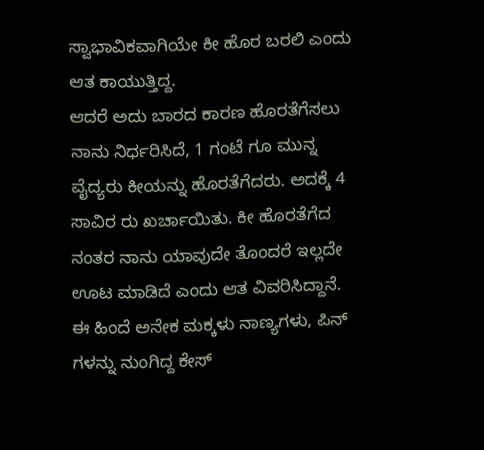ಸ್ವಾಭಾವಿಕವಾಗಿಯೇ ಕೀ ಹೊರ ಬರಲಿ ಎಂದು ಆತ ಕಾಯುತ್ತಿದ್ದ.
ಆದರೆ ಅದು ಬಾರದ ಕಾರಣ ಹೊರತೆಗೆಸಲು ನಾನು ನಿರ್ಧರಿಸಿದೆ, 1 ಗಂಟೆ ಗೂ ಮುನ್ನ ವೈದ್ಯರು ಕೀಯನ್ನು ಹೊರತೆಗೆದರು. ಅದಕ್ಕೆ 4 ಸಾವಿರ ರು ಖರ್ಚಾಯಿತು. ಕೀ ಹೊರತೆಗೆದ ನಂತರ ನಾನು ಯಾವುದೇ ತೊಂದರೆ ಇಲ್ಲದೇ ಊಟ ಮಾಡಿದೆ ಎಂದು ಆತ ವಿವರಿಸಿದ್ದಾನೆ.
ಈ ಹಿಂದೆ ಅನೇಕ ಮಕ್ಕಳು ನಾಣ್ಯಗಳು, ಪಿನ್ ಗಳನ್ನು ನುಂಗಿದ್ದ ಕೇಸ್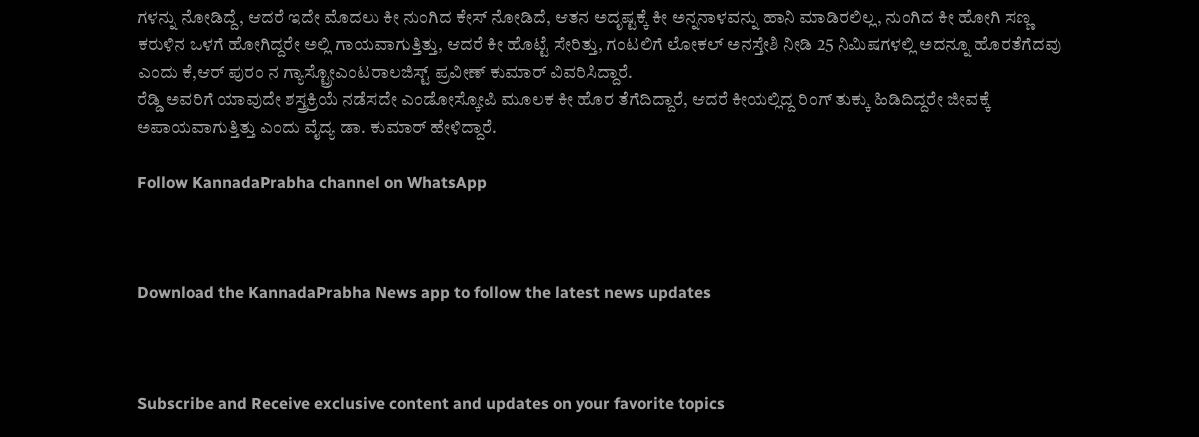ಗಳನ್ನು ನೋಡಿದ್ದೆ, ಆದರೆ ಇದೇ ಮೊದಲು ಕೀ ನುಂಗಿದ ಕೇಸ್ ನೋಡಿದೆ, ಆತನ ಅದೃಷ್ಟಕ್ಕೆ ಕೀ ಅನ್ನನಾಳವನ್ನು ಹಾನಿ ಮಾಡಿರಲಿಲ್ಲ, ನುಂಗಿದ ಕೀ ಹೋಗಿ ಸಣ್ಣ ಕರುಳಿನ ಒಳಗೆ ಹೋಗಿದ್ದರೇ ಅಲ್ಲಿ ಗಾಯವಾಗುತ್ತಿತ್ತು, ಆದರೆ ಕೀ ಹೊಟ್ಟೆ ಸೇರಿತ್ತು, ಗಂಟಲಿಗೆ ಲೋಕಲ್ ಅನಸ್ತೇಶಿ ನೀಡಿ 25 ನಿಮಿಷಗಳಲ್ಲಿ ಅದನ್ನೂ ಹೊರತೆಗೆದವು ಎಂದು ಕೆ,ಆರ್ ಪುರಂ ನ ಗ್ಯಾಸ್ಟ್ರೋಎಂಟರಾಲಜಿಸ್ಟ್ ಪ್ರವೀಣ್ ಕುಮಾರ್ ವಿವರಿಸಿದ್ದಾರೆ.
ರೆಡ್ಡಿ ಅವರಿಗೆ ಯಾವುದೇ ಶಸ್ತ್ರಕ್ರಿಯೆ ನಡೆಸದೇ ಎಂಡೋಸ್ಕೋಪಿ ಮೂಲಕ ಕೀ ಹೊರ ತೆಗೆದಿದ್ದಾರೆ, ಆದರೆ ಕೀಯಲ್ಲಿದ್ದ ರಿಂಗ್ ತುಕ್ಕು ಹಿಡಿದಿದ್ದರೇ ಜೀವಕ್ಕೆ ಅಪಾಯವಾಗುತ್ತಿತ್ತು ಎಂದು ವೈದ್ಯ ಡಾ. ಕುಮಾರ್ ಹೇಳಿದ್ದಾರೆ.

Follow KannadaPrabha channel on WhatsApp



Download the KannadaPrabha News app to follow the latest news updates



Subscribe and Receive exclusive content and updates on your favorite topics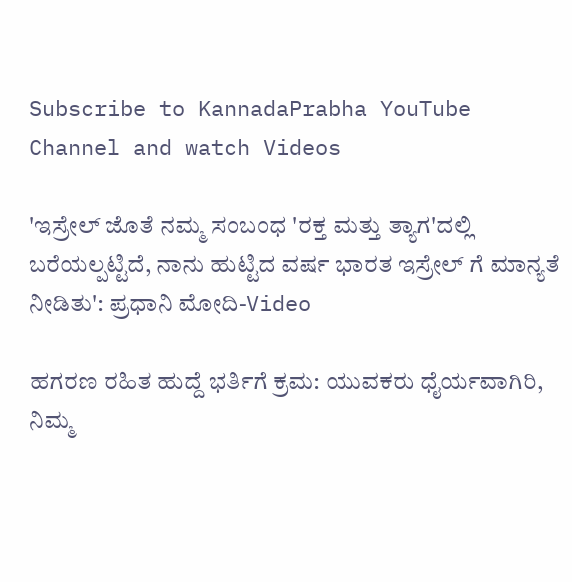Subscribe to KannadaPrabha YouTube Channel and watch Videos

'ಇಸ್ರೇಲ್‌ ಜೊತೆ ನಮ್ಮ ಸಂಬಂಧ 'ರಕ್ತ ಮತ್ತು ತ್ಯಾಗ'ದಲ್ಲಿ ಬರೆಯಲ್ಪಟ್ಟಿದೆ, ನಾನು ಹುಟ್ಟಿದ ವರ್ಷ ಭಾರತ ಇಸ್ರೇಲ್ ಗೆ ಮಾನ್ಯತೆ ನೀಡಿತು': ಪ್ರಧಾನಿ ಮೋದಿ-Video

ಹಗರಣ ರಹಿತ ಹುದ್ದೆ ಭರ್ತಿಗೆ ಕ್ರಮ: ಯುವಕರು ಧೈರ್ಯವಾಗಿರಿ, ನಿಮ್ಮ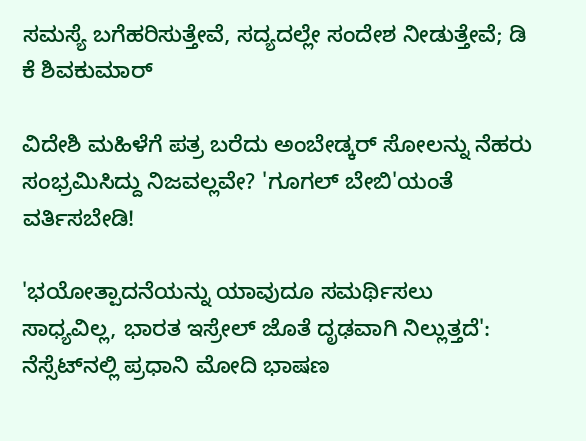ಸಮಸ್ಯೆ ಬಗೆಹರಿಸುತ್ತೇವೆ, ಸದ್ಯದಲ್ಲೇ ಸಂದೇಶ ನೀಡುತ್ತೇವೆ; ಡಿ ಕೆ ಶಿವಕುಮಾರ್

ವಿದೇಶಿ ಮಹಿಳೆಗೆ ಪತ್ರ ಬರೆದು ಅಂಬೇಡ್ಕರ್ ಸೋಲನ್ನು ನೆಹರು ಸಂಭ್ರಮಿಸಿದ್ದು ನಿಜವಲ್ಲವೇ? 'ಗೂಗಲ್ ಬೇಬಿ'ಯಂತೆ ವರ್ತಿಸಬೇಡಿ!

'ಭಯೋತ್ಪಾದನೆಯನ್ನು ಯಾವುದೂ ಸಮರ್ಥಿಸಲು ಸಾಧ್ಯವಿಲ್ಲ, ಭಾರತ ಇಸ್ರೇಲ್ ಜೊತೆ ದೃಢವಾಗಿ ನಿಲ್ಲುತ್ತದೆ': ನೆಸ್ಸೆಟ್‌ನಲ್ಲಿ ಪ್ರಧಾನಿ ಮೋದಿ ಭಾಷಣ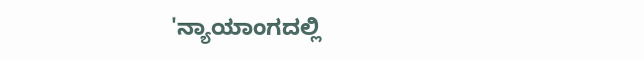'ನ್ಯಾಯಾಂಗದಲ್ಲಿ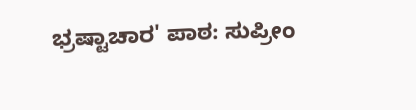ಭ್ರಷ್ಟಾಚಾರ' ಪಾಠ: ಸುಪ್ರೀಂ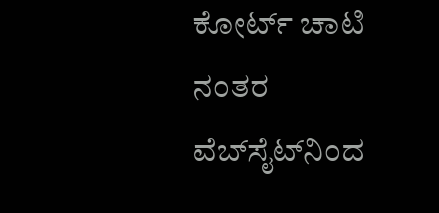ಕೋರ್ಟ್ ಚಾಟಿ ನಂತರ ವೆಬ್‌ಸೈಟ್‌ನಿಂದ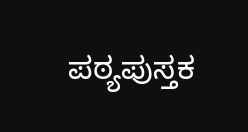ಪಠ್ಯಪುಸ್ತಕ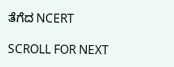ತೆಗೆದ NCERT

SCROLL FOR NEXT